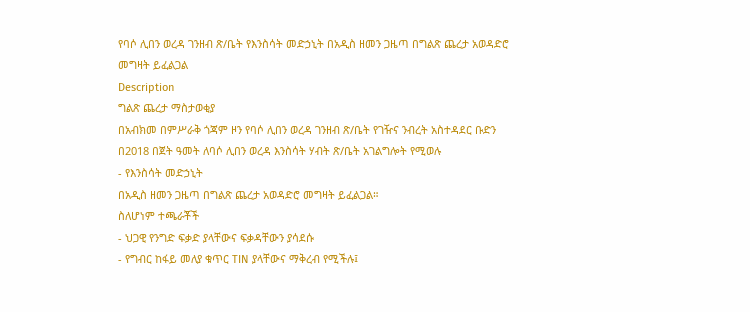የባሶ ሊበን ወረዳ ገንዘብ ጽ/ቤት የእንስሳት መድኃኒት በአዲስ ዘመን ጋዜጣ በግልጽ ጨረታ አወዳድሮ መግዛት ይፈልጋል
Description
ግልጽ ጨረታ ማስታወቂያ
በአብክመ በምሥራቅ ጎጃም ዞን የባሶ ሊበን ወረዳ ገንዘብ ጽ/ቤት የገዥና ንብረት አስተዳደር ቡድን በ2018 በጀት ዓመት ለባሶ ሊበን ወረዳ እንስሳት ሃብት ጽ/ቤት አገልግሎት የሚወሉ
- የእንስሳት መድኃኒት
በአዲስ ዘመን ጋዜጣ በግልጽ ጨረታ አወዳድሮ መግዛት ይፈልጋል።
ስለሆነም ተጫራቾች
- ህጋዊ የንግድ ፍቃድ ያላቸውና ፍቃዳቸውን ያሳደሱ
- የግብር ከፋይ መለያ ቁጥር TIN ያላቸውና ማቅረብ የሚችሉ፤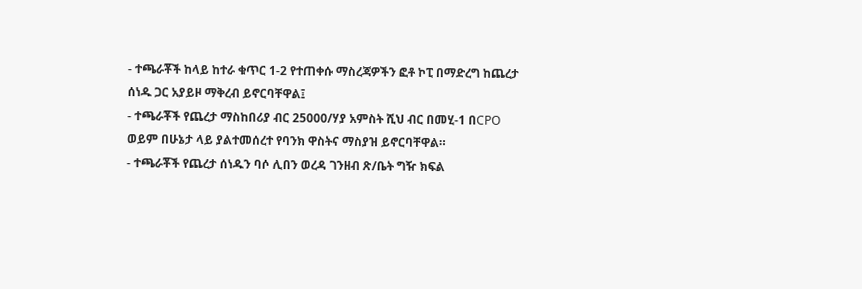- ተጫራቾች ከላይ ከተራ ቁጥር 1-2 የተጠቀሱ ማስረጃዎችን ፎቶ ኮፒ በማድረግ ከጨረታ ሰነዱ ጋር አያይዞ ማቅረብ ይኖርባቸዋል፤
- ተጫራቾች የጨረታ ማስከበሪያ ብር 25000/ሃያ አምስት ሺህ ብር በመሂ-1 በCPO ወይም በሁኔታ ላይ ያልተመሰረተ የባንክ ዋስትና ማስያዝ ይኖርባቸዋል።
- ተጫራቾች የጨረታ ሰነዱን ባሶ ሊበን ወረዳ ገንዘብ ጽ/ቤት ግዥ ክፍል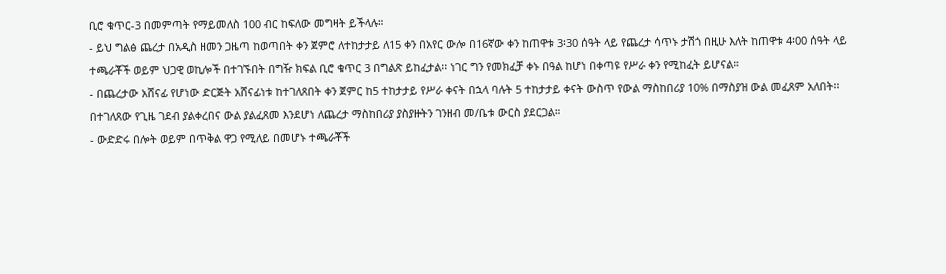ቢሮ ቁጥር-3 በመምጣት የማይመለስ 100 ብር ከፍለው መግዛት ይችላሉ።
- ይህ ግልፅ ጨረታ በአዲስ ዘመን ጋዜጣ ከወጣበት ቀን ጀምሮ ለተከታታይ ለ15 ቀን በአየር ውሎ በ16ኛው ቀን ከጠዋቱ 3፡30 ሰዓት ላይ የጨረታ ሳጥኑ ታሽጎ በዚሁ እለት ከጠዋቱ 4፡00 ሰዓት ላይ ተጫራቾች ወይም ህጋዊ ወኪሎች በተገኙበት በግዥ ክፍል ቢሮ ቁጥር 3 በግልጽ ይከፈታል፡፡ ነገር ግን የመክፈቻ ቀኑ በዓል ከሆነ በቀጣዩ የሥራ ቀን የሚከፈት ይሆናል።
- በጨረታው አሸናፊ የሆነው ድርጅት አሸናፊነቱ ከተገለጸበት ቀን ጀምር ከ5 ተከታታይ የሥራ ቀናት በኋላ ባሉት 5 ተከታታይ ቀናት ውስጥ የውል ማስከበሪያ 10% በማስያዝ ውል መፈጸም አለበት፡፡በተገለጸው የጊዜ ገደብ ያልቀረበና ውል ያልፈጸመ እንደሆነ ለጨረታ ማስከበሪያ ያስያዙትን ገንዘብ መ/ቤቱ ውርስ ያደርጋል።
- ውድድሩ በሎት ወይም በጥቅል ዋጋ የሚለይ በመሆኑ ተጫራቾች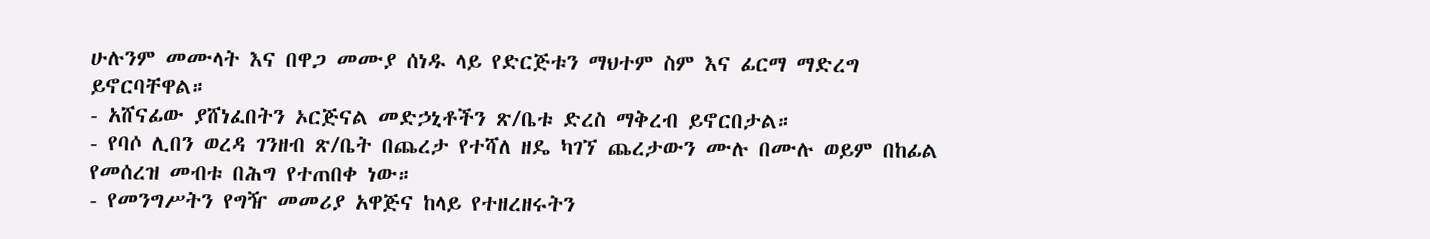ሁሉንም መሙላት እና በዋጋ መሙያ ሰነዱ ላይ የድርጅቱን ማህተም ስም እና ፊርማ ማድረግ ይኖርባቸዋል።
- አሸናፊው ያሸነፈበትን ኦርጅናል መድኃኒቶችን ጽ/ቤቱ ድረስ ማቅረብ ይኖርበታል።
- የባሶ ሊበን ወረዳ ገንዘብ ጽ/ቤት በጨረታ የተሻለ ዘዴ ካገኘ ጨረታውን ሙሉ በሙሉ ወይም በከፊል የመሰረዝ መብቱ በሕግ የተጠበቀ ነው።
- የመንግሥትን የግዥ መመሪያ አዋጅና ከላይ የተዘረዘሩትን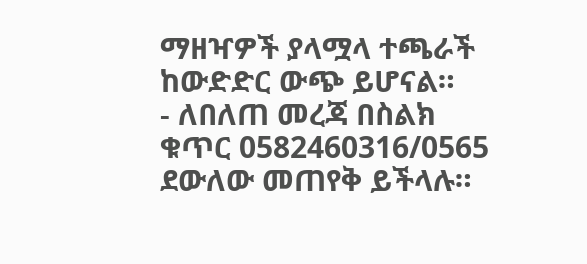ማዘዣዎች ያላሟላ ተጫራች ከውድድር ውጭ ይሆናል።
- ለበለጠ መረጃ በስልክ ቁጥር 0582460316/0565 ደውለው መጠየቅ ይችላሉ።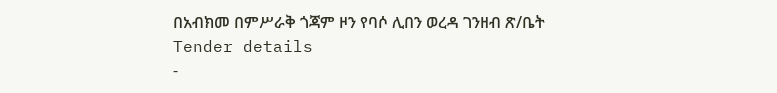በአብክመ በምሥራቅ ጎጃም ዞን የባሶ ሊበን ወረዳ ገንዘብ ጽ/ቤት
Tender details
-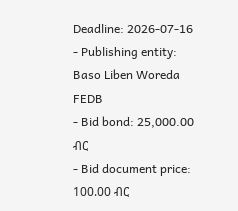Deadline: 2026-07-16
- Publishing entity: Baso Liben Woreda FEDB
- Bid bond: 25,000.00 ብር
- Bid document price: 100.00 ብር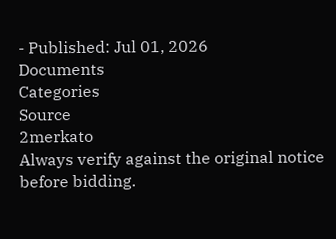- Published: Jul 01, 2026
Documents
Categories
Source
2merkato
Always verify against the original notice before bidding.